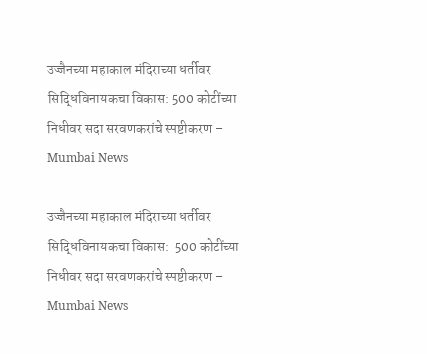उज्जैनच्या महाकाल मंदिराच्या धर्तीवर सिद्धिविनायकचा विकास: 500 कोटींच्या निधीवर सदा सरवणकरांचे स्पष्टीकरण – Mumbai News

उज्जैनच्या महाकाल मंदिराच्या धर्तीवर सिद्धिविनायकचा विकास:  500 कोटींच्या निधीवर सदा सरवणकरांचे स्पष्टीकरण – Mumbai News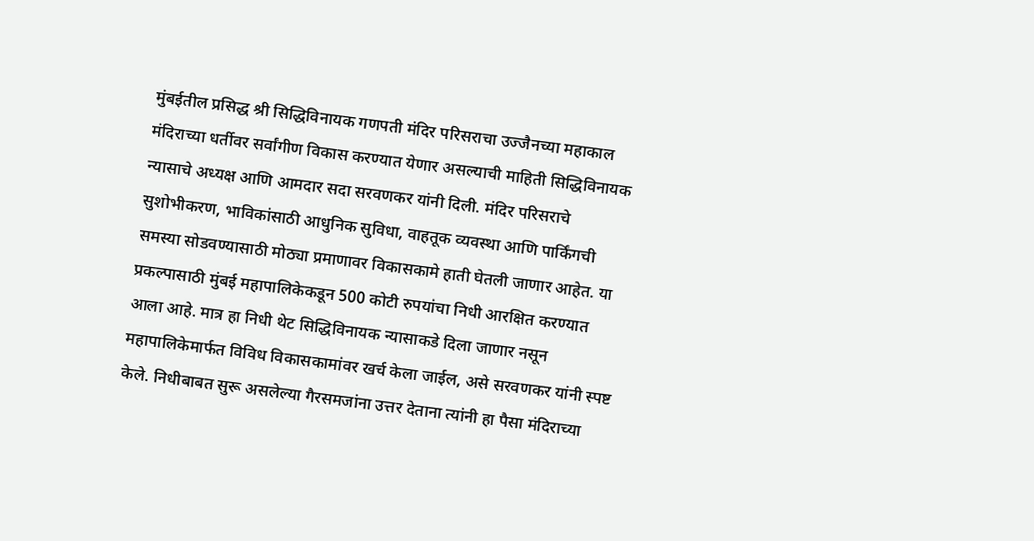मुंबईतील प्रसिद्ध श्री सिद्धिविनायक गणपती मंदिर परिसराचा उज्जैनच्या महाकाल मंदिराच्या धर्तीवर सर्वांगीण विकास करण्यात येणार असल्याची माहिती सिद्धिविनायक न्यासाचे अध्यक्ष आणि आमदार सदा सरवणकर यांनी दिली. मंदिर परिसराचे सुशोभीकरण, भाविकांसाठी आधुनिक सुविधा, वाहतूक व्यवस्था आणि पार्किंगची समस्या सोडवण्यासाठी मोठ्या प्रमाणावर विकासकामे हाती घेतली जाणार आहेत. या प्रकल्पासाठी मुंबई महापालिकेकडून 500 कोटी रुपयांचा निधी आरक्षित करण्यात आला आहे. मात्र हा निधी थेट सिद्धिविनायक न्यासाकडे दिला जाणार नसून महापालिकेमार्फत विविध विकासकामांवर खर्च केला जाईल, असे सरवणकर यांनी स्पष्ट केले. निधीबाबत सुरू असलेल्या गैरसमजांना उत्तर देताना त्यांनी हा पैसा मंदिराच्या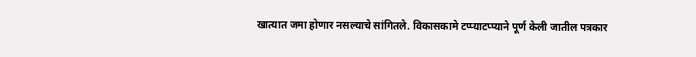खात्यात जमा होणार नसल्याचे सांगितले. विकासकामे टप्प्याटप्प्याने पूर्ण केली जातील पत्रकार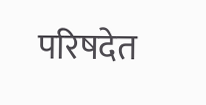परिषदेत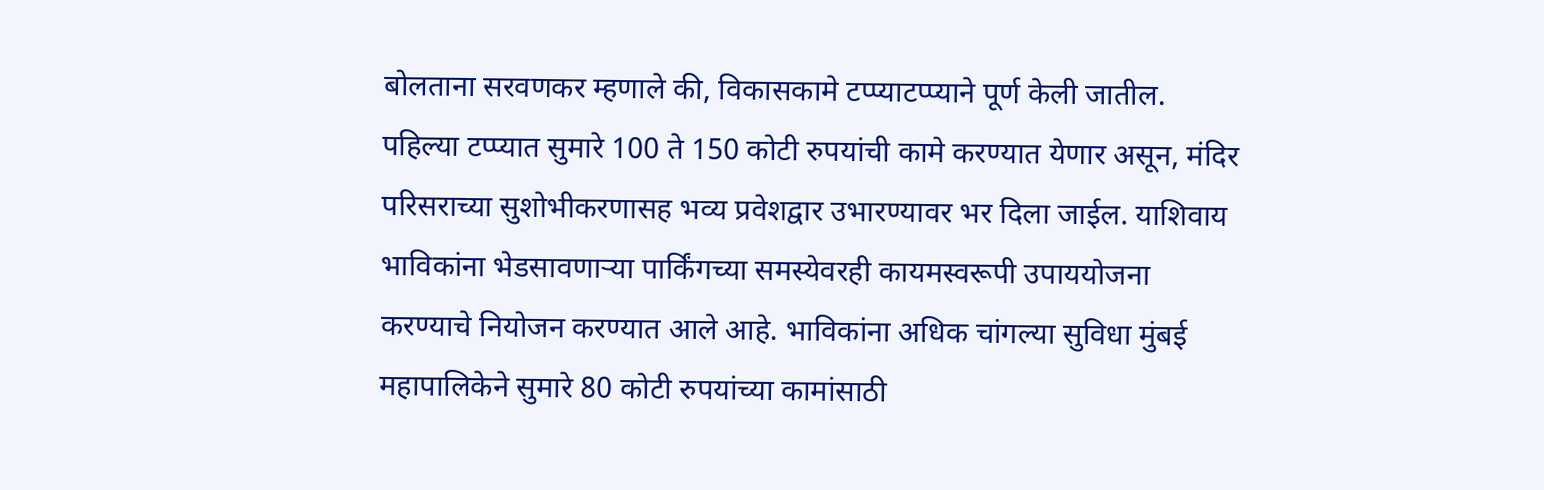बोलताना सरवणकर म्हणाले की, विकासकामे टप्प्याटप्प्याने पूर्ण केली जातील. पहिल्या टप्प्यात सुमारे 100 ते 150 कोटी रुपयांची कामे करण्यात येणार असून, मंदिर परिसराच्या सुशोभीकरणासह भव्य प्रवेशद्वार उभारण्यावर भर दिला जाईल. याशिवाय भाविकांना भेडसावणाऱ्या पार्किंगच्या समस्येवरही कायमस्वरूपी उपाययोजना करण्याचे नियोजन करण्यात आले आहे. भाविकांना अधिक चांगल्या सुविधा मुंबई महापालिकेने सुमारे 80 कोटी रुपयांच्या कामांसाठी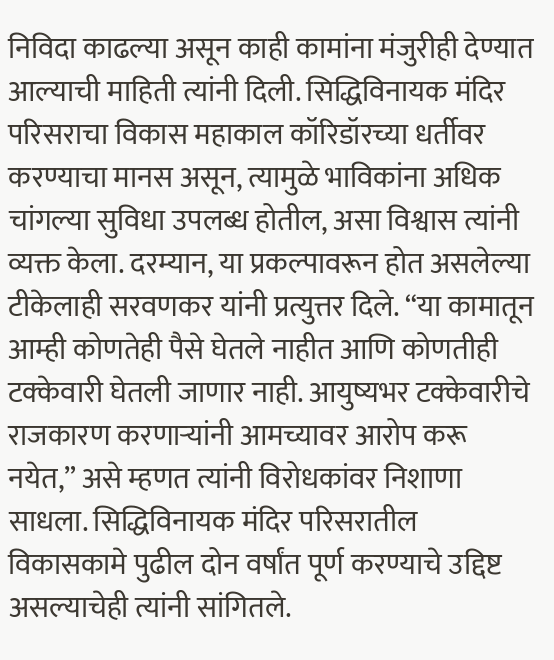निविदा काढल्या असून काही कामांना मंजुरीही देण्यात आल्याची माहिती त्यांनी दिली. सिद्धिविनायक मंदिर परिसराचा विकास महाकाल कॉरिडॉरच्या धर्तीवर करण्याचा मानस असून, त्यामुळे भाविकांना अधिक चांगल्या सुविधा उपलब्ध होतील, असा विश्वास त्यांनी व्यक्त केला. दरम्यान, या प्रकल्पावरून होत असलेल्या टीकेलाही सरवणकर यांनी प्रत्युत्तर दिले. “या कामातून आम्ही कोणतेही पैसे घेतले नाहीत आणि कोणतीही टक्केवारी घेतली जाणार नाही. आयुष्यभर टक्केवारीचे राजकारण करणाऱ्यांनी आमच्यावर आरोप करू नयेत,” असे म्हणत त्यांनी विरोधकांवर निशाणा साधला. सिद्धिविनायक मंदिर परिसरातील विकासकामे पुढील दोन वर्षांत पूर्ण करण्याचे उद्दिष्ट असल्याचेही त्यांनी सांगितले.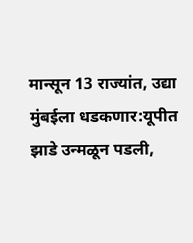मान्सून 13 राज्यांत, उद्या मुंबईला धडकणार:यूपीत झाडे उन्मळून पडली,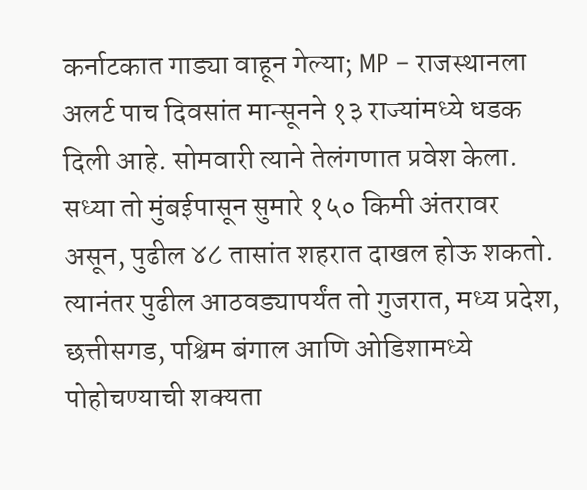कर्नाटकात गाड्या वाहून गेल्या; MP – राजस्थानला अलर्ट पाच दिवसांत मान्सूनने १३ राज्यांमध्ये धडक दिली आहे. सोमवारी त्याने तेलंगणात प्रवेश केला. सध्या तो मुंबईपासून सुमारे १५० किमी अंतरावर असून, पुढील ४८ तासांत शहरात दाखल होऊ शकतो. त्यानंतर पुढील आठवड्यापर्यंत तो गुजरात, मध्य प्रदेश, छत्तीसगड, पश्चिम बंगाल आणि ओडिशामध्ये पोहोचण्याची शक्यता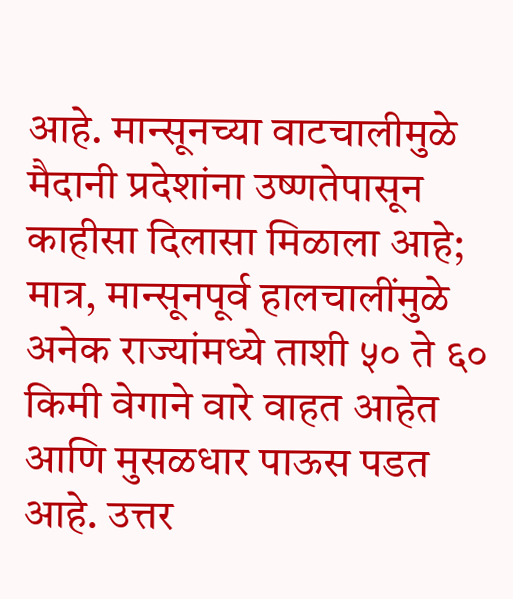आहे. मान्सूनच्या वाटचालीमुळे मैदानी प्रदेशांना उष्णतेपासून काहीसा दिलासा मिळाला आहे; मात्र, मान्सूनपूर्व हालचालींमुळे अनेक राज्यांमध्ये ताशी ५० ते ६० किमी वेगाने वारे वाहत आहेत आणि मुसळधार पाऊस पडत आहे. उत्तर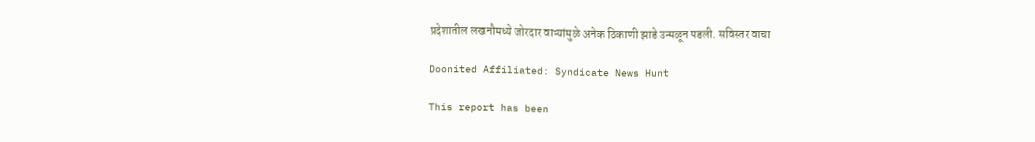प्रदेशातील लखनौमध्ये जोरदार वाऱ्यांमुळे अनेक ठिकाणी झाडे उन्मळून पडली. सविस्तर वाचा

Doonited Affiliated: Syndicate News Hunt

This report has been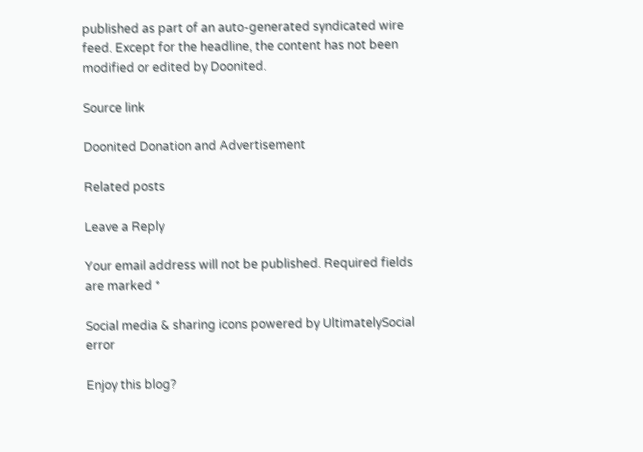published as part of an auto-generated syndicated wire feed. Except for the headline, the content has not been modified or edited by Doonited.

Source link

Doonited Donation and Advertisement

Related posts

Leave a Reply

Your email address will not be published. Required fields are marked *

Social media & sharing icons powered by UltimatelySocial
error

Enjoy this blog?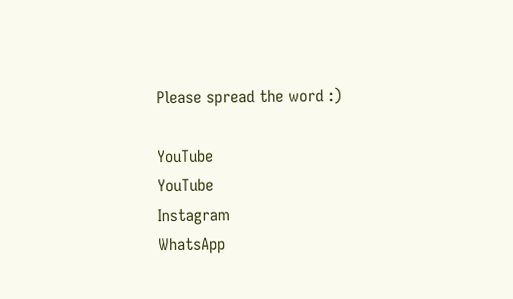Please spread the word :)

YouTube
YouTube
Instagram
WhatsApp